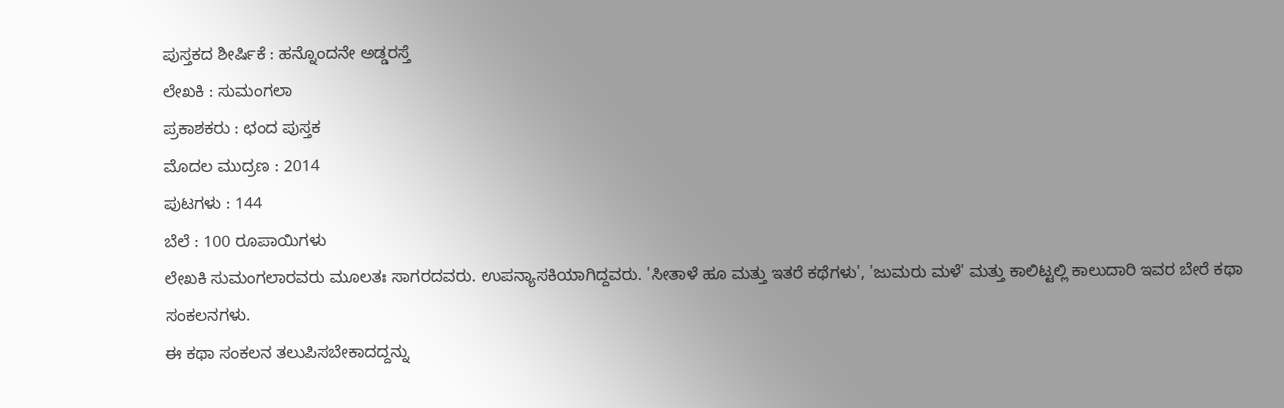ಪುಸ್ತಕದ ಶೀರ್ಷಿಕೆ : ಹನ್ನೊಂದನೇ ಅಡ್ಡರಸ್ತೆ
ಲೇಖಕಿ : ಸುಮಂಗಲಾ
ಪ್ರಕಾಶಕರು : ಛಂದ ಪುಸ್ತಕ
ಮೊದಲ ಮುದ್ರಣ : 2014
ಪುಟಗಳು : 144
ಬೆಲೆ : 100 ರೂಪಾಯಿಗಳು
ಲೇಖಕಿ ಸುಮಂಗಲಾರವರು ಮೂಲತಃ ಸಾಗರದವರು. ಉಪನ್ಯಾಸಕಿಯಾಗಿದ್ದವರು. 'ಸೀತಾಳೆ ಹೂ ಮತ್ತು ಇತರೆ ಕಥೆಗಳು', 'ಜುಮರು ಮಳೆ' ಮತ್ತು ಕಾಲಿಟ್ಟಲ್ಲಿ ಕಾಲುದಾರಿ ಇವರ ಬೇರೆ ಕಥಾ ಸಂಕಲನಗಳು.
ಈ ಕಥಾ ಸಂಕಲನ ತಲುಪಿಸಬೇಕಾದದ್ದನ್ನು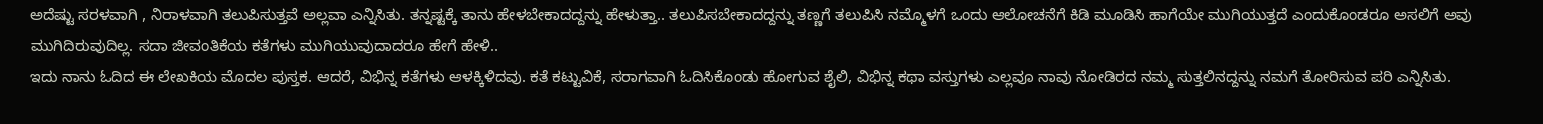ಅದೆಷ್ಟು ಸರಳವಾಗಿ , ನಿರಾಳವಾಗಿ ತಲುಪಿಸುತ್ತವೆ ಅಲ್ಲವಾ ಎನ್ನಿಸಿತು. ತನ್ನಷ್ಟಕ್ಕೆ ತಾನು ಹೇಳಬೇಕಾದದ್ದನ್ನು ಹೇಳುತ್ತಾ.. ತಲುಪಿಸಬೇಕಾದದ್ದನ್ನು ತಣ್ಣಗೆ ತಲುಪಿಸಿ ನಮ್ಮೊಳಗೆ ಒಂದು ಆಲೋಚನೆಗೆ ಕಿಡಿ ಮೂಡಿಸಿ ಹಾಗೆಯೇ ಮುಗಿಯುತ್ತದೆ ಎಂದುಕೊಂಡರೂ ಅಸಲಿಗೆ ಅವು ಮುಗಿದಿರುವುದಿಲ್ಲ. ಸದಾ ಜೀವಂತಿಕೆಯ ಕತೆಗಳು ಮುಗಿಯುವುದಾದರೂ ಹೇಗೆ ಹೇಳಿ..
ಇದು ನಾನು ಓದಿದ ಈ ಲೇಖಕಿಯ ಮೊದಲ ಪುಸ್ತಕ. ಆದರೆ, ವಿಭಿನ್ನ ಕತೆಗಳು ಆಳಕ್ಕಿಳಿದವು. ಕತೆ ಕಟ್ಟುವಿಕೆ, ಸರಾಗವಾಗಿ ಓದಿಸಿಕೊಂಡು ಹೋಗುವ ಶೈಲಿ, ವಿಭಿನ್ನ ಕಥಾ ವಸ್ತುಗಳು ಎಲ್ಲವೂ ನಾವು ನೋಡಿರದ ನಮ್ಮ ಸುತ್ತಲಿನದ್ದನ್ನು ನಮಗೆ ತೋರಿಸುವ ಪರಿ ಎನ್ನಿಸಿತು.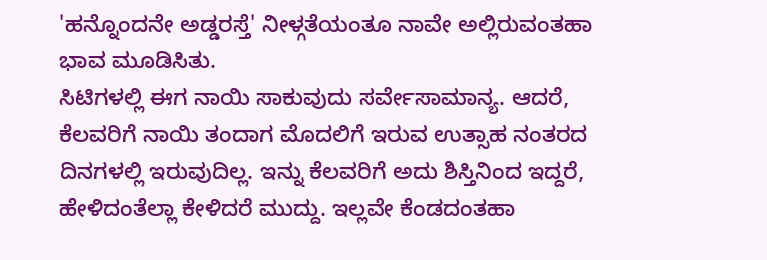'ಹನ್ನೊಂದನೇ ಅಡ್ಡರಸ್ತೆ' ನೀಳ್ಗತೆಯಂತೂ ನಾವೇ ಅಲ್ಲಿರುವಂತಹಾ ಭಾವ ಮೂಡಿಸಿತು.
ಸಿಟಿಗಳಲ್ಲಿ ಈಗ ನಾಯಿ ಸಾಕುವುದು ಸರ್ವೇಸಾಮಾನ್ಯ. ಆದರೆ, ಕೆಲವರಿಗೆ ನಾಯಿ ತಂದಾಗ ಮೊದಲಿಗೆ ಇರುವ ಉತ್ಸಾಹ ನಂತರದ ದಿನಗಳಲ್ಲಿ ಇರುವುದಿಲ್ಲ. ಇನ್ನು ಕೆಲವರಿಗೆ ಅದು ಶಿಸ್ತಿನಿಂದ ಇದ್ದರೆ, ಹೇಳಿದಂತೆಲ್ಲಾ ಕೇಳಿದರೆ ಮುದ್ದು. ಇಲ್ಲವೇ ಕೆಂಡದಂತಹಾ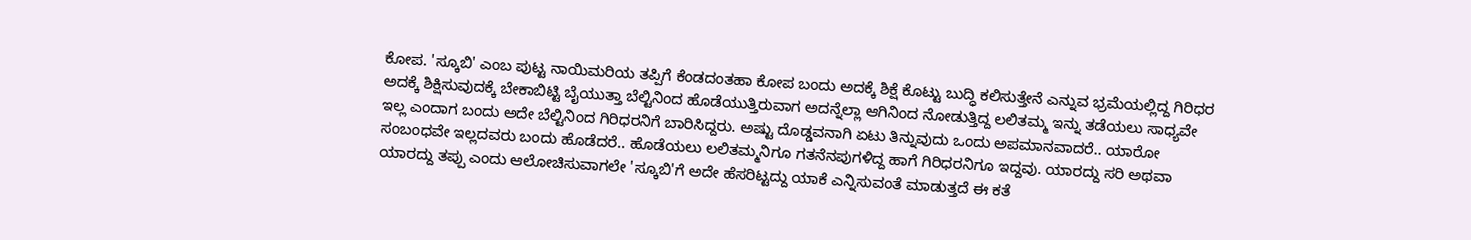ಕೋಪ. 'ಸ್ಕೂಬಿ' ಎಂಬ ಪುಟ್ಟ ನಾಯಿಮರಿಯ ತಪ್ಪಿಗೆ ಕೆಂಡದಂತಹಾ ಕೋಪ ಬಂದು ಅದಕ್ಕೆ ಶಿಕ್ಷೆ ಕೊಟ್ಟು ಬುದ್ಧಿ ಕಲಿಸುತ್ತೇನೆ ಎನ್ನುವ ಭ್ರಮೆಯಲ್ಲಿದ್ದ ಗಿರಿಧರ ಅದಕ್ಕೆ ಶಿಕ್ಷಿಸುವುದಕ್ಕೆ ಬೇಕಾಬಿಟ್ಟಿ ಬೈಯುತ್ತಾ ಬೆಲ್ಟಿನಿಂದ ಹೊಡೆಯುತ್ತಿರುವಾಗ ಅದನ್ನೆಲ್ಲಾ ಆಗಿನಿಂದ ನೋಡುತ್ತಿದ್ದ ಲಲಿತಮ್ಮ ಇನ್ನು ತಡೆಯಲು ಸಾಧ್ಯವೇ ಇಲ್ಲ ಎಂದಾಗ ಬಂದು ಅದೇ ಬೆಲ್ಟಿನಿಂದ ಗಿರಿಧರನಿಗೆ ಬಾರಿಸಿದ್ದರು. ಅಷ್ಟು ದೊಡ್ಡವನಾಗಿ ಏಟು ತಿನ್ನುವುದು ಒಂದು ಅಪಮಾನವಾದರೆ.. ಯಾರೋ ಸಂಬಂಧವೇ ಇಲ್ಲದವರು ಬಂದು ಹೊಡೆದರೆ.. ಹೊಡೆಯಲು ಲಲಿತಮ್ಮನಿಗೂ ಗತನೆನಪುಗಳಿದ್ದ ಹಾಗೆ ಗಿರಿಧರನಿಗೂ ಇದ್ದವು. ಯಾರದ್ದು ಸರಿ ಅಥವಾ ಯಾರದ್ದು ತಪ್ಪು ಎಂದು ಆಲೋಚಿಸುವಾಗಲೇ 'ಸ್ಕೂಬಿ'ಗೆ ಅದೇ ಹೆಸರಿಟ್ಟದ್ದು ಯಾಕೆ ಎನ್ನಿಸುವಂತೆ ಮಾಡುತ್ತದೆ ಈ ಕತೆ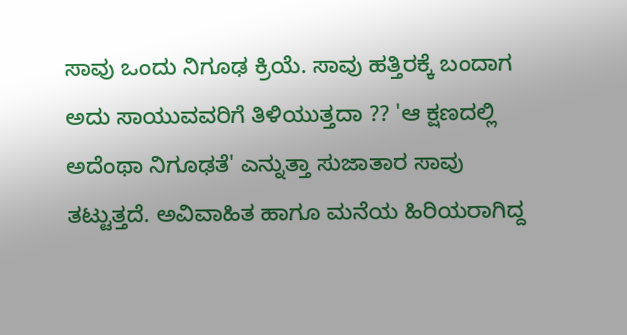ಸಾವು ಒಂದು ನಿಗೂಢ ಕ್ರಿಯೆ. ಸಾವು ಹತ್ತಿರಕ್ಕೆ ಬಂದಾಗ ಅದು ಸಾಯುವವರಿಗೆ ತಿಳಿಯುತ್ತದಾ ?? 'ಆ ಕ್ಷಣದಲ್ಲಿ ಅದೆಂಥಾ ನಿಗೂಢತೆ' ಎನ್ನುತ್ತಾ ಸುಜಾತಾರ ಸಾವು ತಟ್ಟುತ್ತದೆ. ಅವಿವಾಹಿತ ಹಾಗೂ ಮನೆಯ ಹಿರಿಯರಾಗಿದ್ದ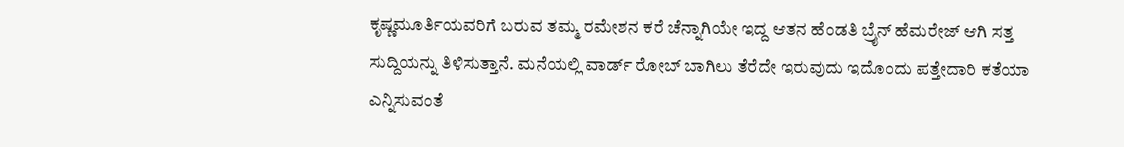ಕೃಷ್ಣಮೂರ್ತಿಯವರಿಗೆ ಬರುವ ತಮ್ಮ ರಮೇಶನ ಕರೆ ಚೆನ್ನಾಗಿಯೇ ಇದ್ದ ಆತನ ಹೆಂಡತಿ ಬ್ರೈನ್ ಹೆಮರೇಜ್ ಆಗಿ ಸತ್ತ ಸುದ್ದಿಯನ್ನು ತಿಳಿಸುತ್ತಾನೆ. ಮನೆಯಲ್ಲಿ ವಾರ್ಡ್ ರೋಬ್ ಬಾಗಿಲು ತೆರೆದೇ ಇರುವುದು ಇದೊಂದು ಪತ್ತೇದಾರಿ ಕತೆಯಾ ಎನ್ನಿಸುವಂತೆ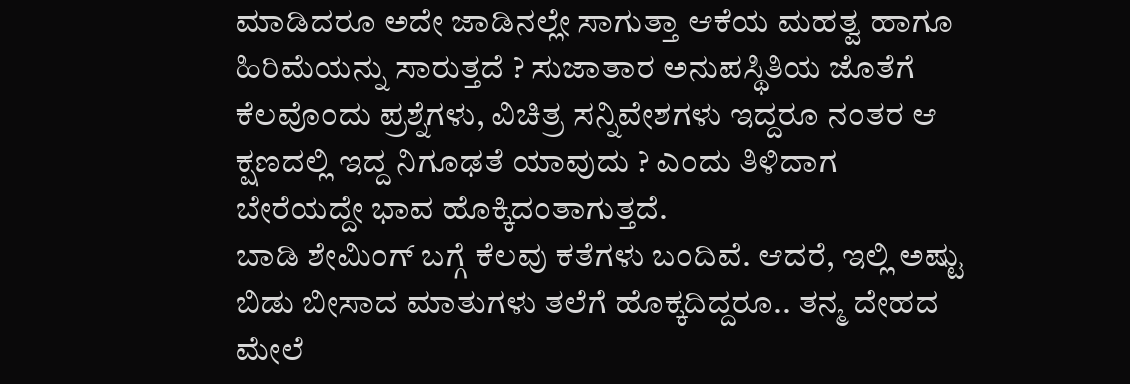ಮಾಡಿದರೂ ಅದೇ ಜಾಡಿನಲ್ಲೇ ಸಾಗುತ್ತಾ ಆಕೆಯ ಮಹತ್ವ ಹಾಗೂ ಹಿರಿಮೆಯನ್ನು ಸಾರುತ್ತದೆ ? ಸುಜಾತಾರ ಅನುಪಸ್ಥಿತಿಯ ಜೊತೆಗೆ ಕೆಲವೊಂದು ಪ್ರಶ್ನೆಗಳು, ವಿಚಿತ್ರ ಸನ್ನಿವೇಶಗಳು ಇದ್ದರೂ ನಂತರ ಆ ಕ್ಷಣದಲ್ಲಿ ಇದ್ದ ನಿಗೂಢತೆ ಯಾವುದು ? ಎಂದು ತಿಳಿದಾಗ ಬೇರೆಯದ್ದೇ ಭಾವ ಹೊಕ್ಕಿದಂತಾಗುತ್ತದೆ.
ಬಾಡಿ ಶೇಮಿಂಗ್ ಬಗ್ಗೆ ಕೆಲವು ಕತೆಗಳು ಬಂದಿವೆ. ಆದರೆ, ಇಲ್ಲಿ ಅಷ್ಟು ಬಿಡು ಬೀಸಾದ ಮಾತುಗಳು ತಲೆಗೆ ಹೊಕ್ಕದಿದ್ದರೂ.. ತನ್ಮ ದೇಹದ ಮೇಲೆ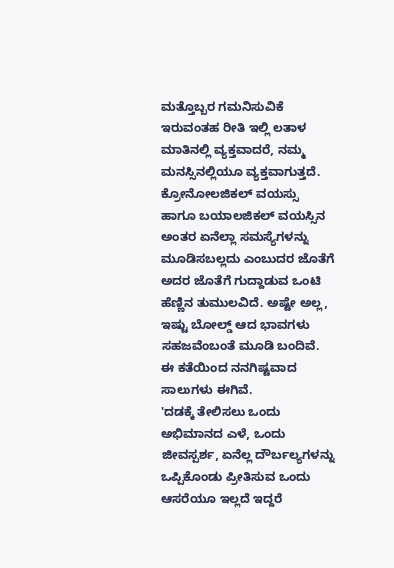ಮತ್ತೊಬ್ಬರ ಗಮನಿಸುವಿಕೆ ಇರುವಂತಹ ರೀತಿ ಇಲ್ಲಿ ಲತಾಳ ಮಾತಿನಲ್ಲಿ ವ್ಯಕ್ತವಾದರೆ, ನಮ್ಮ ಮನಸ್ಸಿನಲ್ಲಿಯೂ ವ್ಯಕ್ತವಾಗುತ್ತದೆ. ಕ್ರೋನೋಲಜಿಕಲ್ ವಯಸ್ಸು ಹಾಗೂ ಬಯಾಲಜಿಕಲ್ ವಯಸ್ಸಿನ ಅಂತರ ಏನೆಲ್ಲಾ ಸಮಸ್ಯೆಗಳನ್ನು ಮೂಡಿಸಬಲ್ಲದು ಎಂಬುದರ ಜೊತೆಗೆ ಅದರ ಜೊತೆಗೆ ಗುದ್ದಾಡುವ ಒಂಟಿ ಹೆಣ್ಣಿನ ತುಮುಲವಿದೆ. ಅಷ್ಟೇ ಅಲ್ಲ, ಇಷ್ಟು ಬೋಲ್ಡ್ ಆದ ಭಾವಗಳು ಸಹಜವೆಂಬಂತೆ ಮೂಡಿ ಬಂದಿವೆ.
ಈ ಕತೆಯಿಂದ ನನಗಿಷ್ಟವಾದ ಸಾಲುಗಳು ಈಗಿವೆ.
'ದಡಕ್ಕೆ ತೇಲಿಸಲು ಒಂದು ಅಭಿಮಾನದ ಎಳೆ, ಒಂದು ಜೀವಸ್ಪರ್ಶ, ಏನೆಲ್ಲ ದೌರ್ಬಲ್ಯಗಳನ್ನು ಒಪ್ಪಿಕೊಂಡು ಪ್ರೀತಿಸುವ ಒಂದು ಆಸರೆಯೂ ಇಲ್ಲದೆ ಇದ್ದರೆ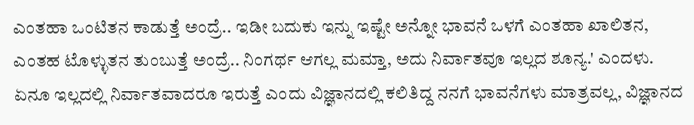ಎಂತಹಾ ಒಂಟಿತನ ಕಾಡುತ್ತೆ ಅಂದ್ರೆ.. ಇಡೀ ಬದುಕು ಇನ್ನು ಇಷ್ಟೇ ಅನ್ನೋ ಭಾವನೆ ಒಳಗೆ ಎಂತಹಾ ಖಾಲಿತನ, ಎಂತಹ ಟೊಳ್ಳುತನ ತುಂಬುತ್ತೆ ಅಂದ್ರೆ.. ನಿಂಗರ್ಥ ಆಗಲ್ಲ ಮಮ್ತಾ, ಅದು ನಿರ್ವಾತವೂ ಇಲ್ಲದ ಶೂನ್ಯ.' ಎಂದಳು. ಏನೂ ಇಲ್ಲದಲ್ಲಿ ನಿರ್ವಾತವಾದರೂ ಇರುತ್ತೆ ಎಂದು ವಿಜ್ಞಾನದಲ್ಲಿ ಕಲಿತಿದ್ದ ನನಗೆ ಭಾವನೆಗಳು ಮಾತ್ರವಲ್ಲ, ವಿಜ್ಞಾನದ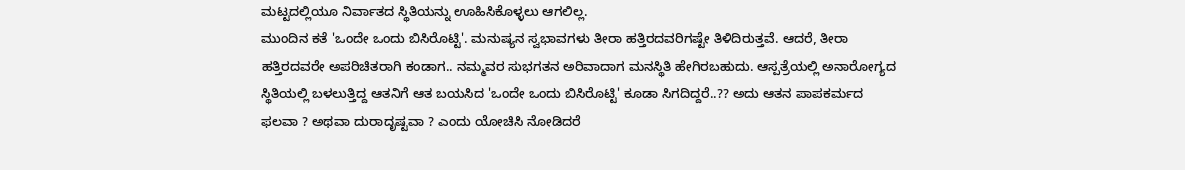ಮಟ್ಟದಲ್ಲಿಯೂ ನಿರ್ವಾತದ ಸ್ಥಿತಿಯನ್ನು ಊಹಿಸಿಕೊಳ್ಳಲು ಆಗಲಿಲ್ಲ.
ಮುಂದಿನ ಕತೆ 'ಒಂದೇ ಒಂದು ಬಿಸಿರೊಟ್ಟಿ'. ಮನುಷ್ಯನ ಸ್ವಭಾವಗಳು ತೀರಾ ಹತ್ತಿರದವರಿಗಷ್ಟೇ ತಿಳಿದಿರುತ್ತವೆ. ಆದರೆ, ತೀರಾ ಹತ್ತಿರದವರೇ ಅಪರಿಚಿತರಾಗಿ ಕಂಡಾಗ.. ನಮ್ಮವರ ಸುಭಗತನ ಅರಿವಾದಾಗ ಮನಸ್ಥಿತಿ ಹೇಗಿರಬಹುದು. ಆಸ್ಪತ್ರೆಯಲ್ಲಿ ಅನಾರೋಗ್ಯದ ಸ್ಥಿತಿಯಲ್ಲಿ ಬಳಲುತ್ತಿದ್ದ ಆತನಿಗೆ ಆತ ಬಯಸಿದ 'ಒಂದೇ ಒಂದು ಬಿಸಿರೊಟ್ಟಿ' ಕೂಡಾ ಸಿಗದಿದ್ದರೆ..?? ಅದು ಆತನ ಪಾಪಕರ್ಮದ ಫಲವಾ ? ಅಥವಾ ದುರಾದೃಷ್ಟವಾ ? ಎಂದು ಯೋಚಿಸಿ ನೋಡಿದರೆ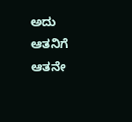ಅದು ಆತನಿಗೆ ಆತನೇ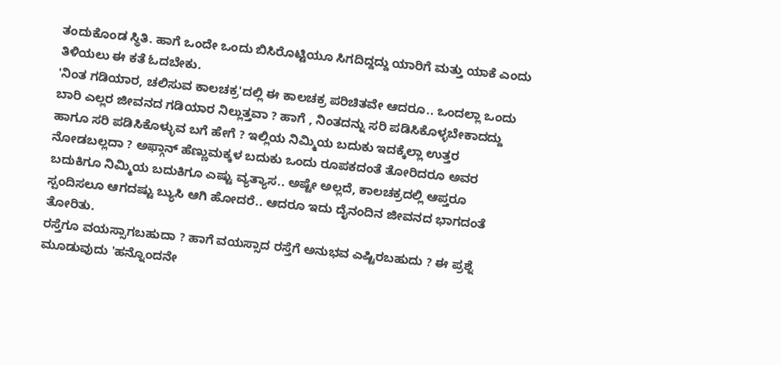ತಂದುಕೊಂಡ ಸ್ಥಿತಿ. ಹಾಗೆ ಒಂದೇ ಒಂದು ಬಿಸಿರೊಟ್ಟಿಯೂ ಸಿಗದಿದ್ದದ್ದು ಯಾರಿಗೆ ಮತ್ತು ಯಾಕೆ ಎಂದು ತಿಳಿಯಲು ಈ ಕತೆ ಓದಬೇಕು.
'ನಿಂತ ಗಡಿಯಾರ, ಚಲಿಸುವ ಕಾಲಚಕ್ರ'ದಲ್ಲಿ ಈ ಕಾಲಚಕ್ರ ಪರಿಚಿತವೇ ಆದರೂ.. ಒಂದಲ್ಲಾ ಒಂದು ಬಾರಿ ಎಲ್ಲರ ಜೀವನದ ಗಡಿಯಾರ ನಿಲ್ಲುತ್ತವಾ ? ಹಾಗೆ , ನಿಂತದನ್ನು ಸರಿ ಪಡಿಸಿಕೊಳ್ಳಬೇಕಾದದ್ದು ಹಾಗೂ ಸರಿ ಪಡಿಸಿಕೊಳ್ಳುವ ಬಗೆ ಹೇಗೆ ? ಇಲ್ಲಿಯ ನಿಮ್ಮಿಯ ಬದುಕು ಇದಕ್ಕೆಲ್ಲಾ ಉತ್ತರ ನೋಡಬಲ್ಲದಾ ? ಅಫ್ಗಾನ್ ಹೆಣ್ಣುಮಕ್ಕಳ ಬದುಕು ಒಂದು ರೂಪಕದಂತೆ ತೋರಿದರೂ ಅವರ ಬದುಕಿಗೂ ನಿಮ್ಮಿಯ ಬದುಕಿಗೂ ಎಷ್ಟು ವ್ಯತ್ಯಾಸ.. ಅಷ್ಟೇ ಅಲ್ಲದೆ, ಕಾಲಚಕ್ರದಲ್ಲಿ ಆಪ್ತರೂ ಸ್ಪಂದಿಸಲೂ ಆಗದಷ್ಟು ಬ್ಯುಸಿ ಆಗಿ ಹೋದರೆ.. ಆದರೂ ಇದು ದೈನಂದಿನ ಜೀವನದ ಭಾಗದಂತೆ ತೋರಿತು.
ರಸ್ತೆಗೂ ವಯಸ್ಸಾಗಬಹುದಾ ? ಹಾಗೆ ವಯಸ್ಸಾದ ರಸ್ತೆಗೆ ಅನುಭವ ಎಷ್ಟಿರಬಹುದು ? ಈ ಪ್ರಶ್ನೆ ಮೂಡುವುದು 'ಹನ್ನೊಂದನೇ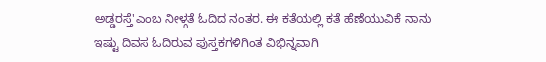ಅಡ್ಡರಸ್ತೆ'ಎಂಬ ನೀಳ್ಗತೆ ಓದಿದ ನಂತರ. ಈ ಕತೆಯಲ್ಲಿ ಕತೆ ಹೆಣೆಯುವಿಕೆ ನಾನು ಇಷ್ಟು ದಿವಸ ಓದಿರುವ ಪುಸ್ತಕಗಳಿಗಿಂತ ವಿಭಿನ್ನವಾಗಿ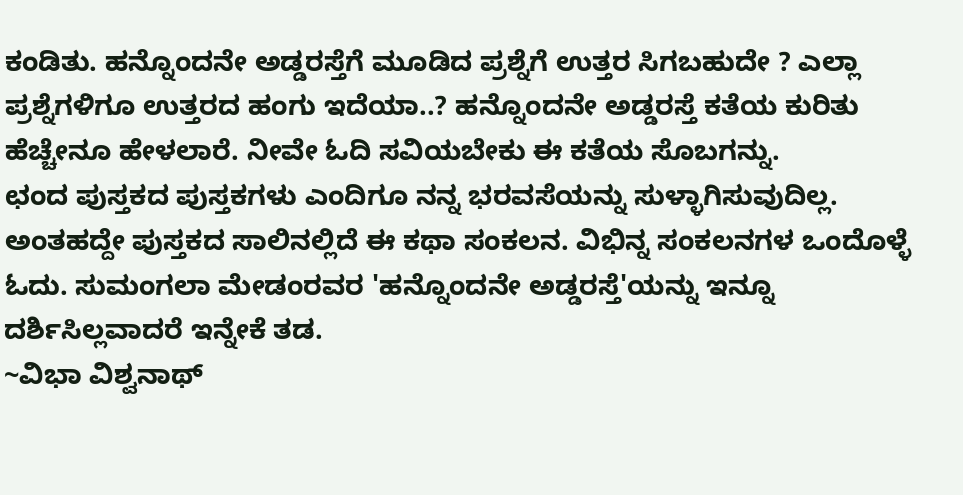ಕಂಡಿತು. ಹನ್ನೊಂದನೇ ಅಡ್ಡರಸ್ತೆಗೆ ಮೂಡಿದ ಪ್ರಶ್ನೆಗೆ ಉತ್ತರ ಸಿಗಬಹುದೇ ? ಎಲ್ಲಾ ಪ್ರಶ್ನೆಗಳಿಗೂ ಉತ್ತರದ ಹಂಗು ಇದೆಯಾ..? ಹನ್ನೊಂದನೇ ಅಡ್ಡರಸ್ತೆ ಕತೆಯ ಕುರಿತು ಹೆಚ್ಚೇನೂ ಹೇಳಲಾರೆ. ನೀವೇ ಓದಿ ಸವಿಯಬೇಕು ಈ ಕತೆಯ ಸೊಬಗನ್ನು.
ಛಂದ ಪುಸ್ತಕದ ಪುಸ್ತಕಗಳು ಎಂದಿಗೂ ನನ್ನ ಭರವಸೆಯನ್ನು ಸುಳ್ಳಾಗಿಸುವುದಿಲ್ಲ. ಅಂತಹದ್ದೇ ಪುಸ್ತಕದ ಸಾಲಿನಲ್ಲಿದೆ ಈ ಕಥಾ ಸಂಕಲನ. ವಿಭಿನ್ನ ಸಂಕಲನಗಳ ಒಂದೊಳ್ಳೆ ಓದು. ಸುಮಂಗಲಾ ಮೇಡಂರವರ 'ಹನ್ನೊಂದನೇ ಅಡ್ಡರಸ್ತೆ'ಯನ್ನು ಇನ್ನೂ ದರ್ಶಿಸಿಲ್ಲವಾದರೆ ಇನ್ನೇಕೆ ತಡ.
~ವಿಭಾ ವಿಶ್ವನಾಥ್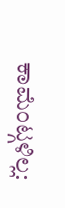ಕಾಮೆಂಟ್ಗಳಿಲ್ಲ: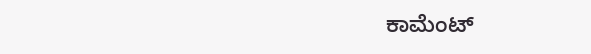ಕಾಮೆಂಟ್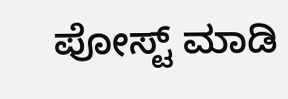ಪೋಸ್ಟ್ ಮಾಡಿ